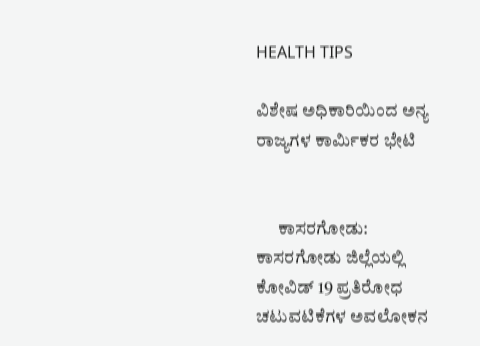HEALTH TIPS

ವಿಶೇಷ ಅಧಿಕಾರಿಯಿಂದ ಅನ್ಯ ರಾಜ್ಯಗಳ ಕಾರ್ಮಿಕರ ಭೇಟಿ


      ಕಾಸರಗೋಡು:  ಕಾಸರಗೋಡು ಜಿಲ್ಲೆಯಲ್ಲಿ ಕೋವಿಡ್ 19 ಪ್ರತಿರೋಧ ಚಟುವಟಿಕೆಗಳ ಅವಲೋಕನ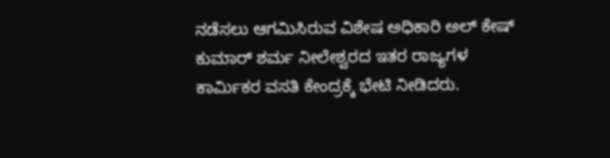ನಡೆಸಲು ಆಗಮಿಸಿರುವ ವಿಶೇಷ ಅಧಿಕಾರಿ ಅಲ್ ಕೇಷ್ ಕುಮಾರ್ ಶರ್ಮ ನೀಲೇಶ್ವರದ ಇತರ ರಾಜ್ಯಗಳ ಕಾರ್ಮಿಕರ ವಸತಿ ಕೇಂದ್ರಕ್ಕೆ ಭೇಟಿ ನೀಡಿದರು.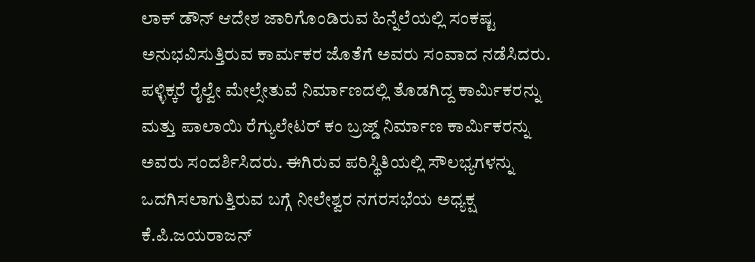ಲಾಕ್ ಡೌನ್ ಆದೇಶ ಜಾರಿಗೊಂಡಿರುವ ಹಿನ್ನೆಲೆಯಲ್ಲಿ ಸಂಕಷ್ಟ ಅನುಭವಿಸುತ್ತಿರುವ ಕಾರ್ಮಕರ ಜೊತೆಗೆ ಅವರು ಸಂವಾದ ನಡೆಸಿದರು. ಪಳ್ಳಿಕ್ಕರೆ ರೈಲ್ವೇ ಮೇಲ್ಸೇತುವೆ ನಿರ್ಮಾಣದಲ್ಲಿ ತೊಡಗಿದ್ದ ಕಾರ್ಮಿಕರನ್ನು ಮತ್ತು ಪಾಲಾಯಿ ರೆಗ್ಯುಲೇಟರ್ ಕಂ ಬ್ರಜ್ಡ್ ನಿರ್ಮಾಣ ಕಾರ್ಮಿಕರನ್ನು ಅವರು ಸಂದರ್ಶಿಸಿದರು. ಈಗಿರುವ ಪರಿಸ್ಥಿತಿಯಲ್ಲಿ ಸೌಲಭ್ಯಗಳನ್ನು ಒದಗಿಸಲಾಗುತ್ತಿರುವ ಬಗ್ಗೆ ನೀಲೇಶ್ವರ ನಗರಸಭೆಯ ಅಧ್ಯಕ್ಷ ಕೆ.ಪಿ.ಜಯರಾಜನ್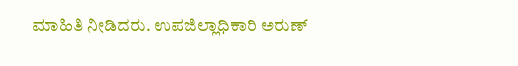ಮಾಹಿತಿ ನೀಡಿದರು. ಉಪಜಿಲ್ಲಾಧಿಕಾರಿ ಅರುಣ್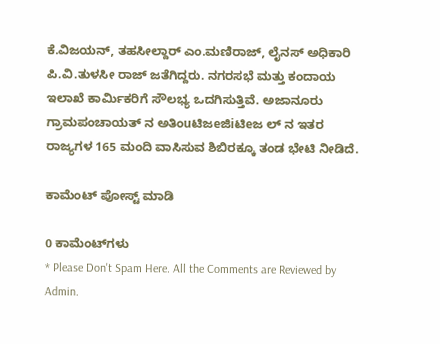ಕೆ.ವಿಜಯನ್, ತಹಸೀಲ್ದಾರ್ ಎಂ.ಮಣಿರಾಜ್, ಲೈನಸ್ ಅಧಿಕಾರಿ ಪಿ.ವಿ.ತುಳಸೀ ರಾಜ್ ಜತೆಗಿದ್ದರು. ನಗರಸಭೆ ಮತ್ತು ಕಂದಾಯ ಇಲಾಖೆ ಕಾರ್ಮಿಕರಿಗೆ ಸೌಲಭ್ಯ ಒದಗಿಸುತ್ತಿವೆ. ಅಜಾನೂರು ಗ್ರಾಮಪಂಚಾಯತ್ ನ ಅತಿಂuಟಿಜeಜಿiಟಿeಜ ಲ್ ನ ಇತರ ರಾಜ್ಯಗಳ 165 ಮಂದಿ ವಾಸಿಸುವ ಶಿಬಿರಕ್ಕೂ ತಂಡ ಭೇಟಿ ನೀಡಿದೆ.

ಕಾಮೆಂಟ್‌‌ ಪೋಸ್ಟ್‌ ಮಾಡಿ

0 ಕಾಮೆಂಟ್‌ಗಳು
* Please Don't Spam Here. All the Comments are Reviewed by Admin.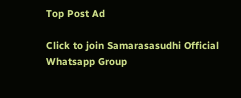Top Post Ad

Click to join Samarasasudhi Official Whatsapp Group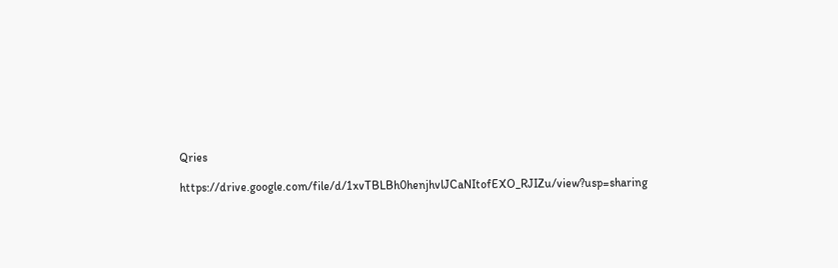Qries

https://drive.google.com/file/d/1xvTBLBh0henjhvlJCaNItofEXO_RJIZu/view?usp=sharing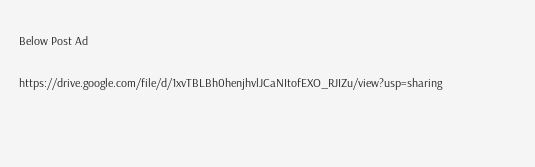Below Post Ad

https://drive.google.com/file/d/1xvTBLBh0henjhvlJCaNItofEXO_RJIZu/view?usp=sharing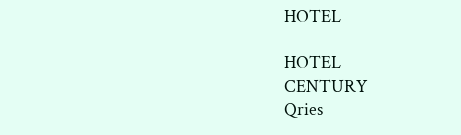HOTEL

HOTEL
CENTURY
Qries